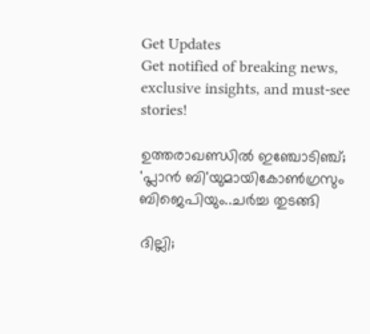Get Updates
Get notified of breaking news, exclusive insights, and must-see stories!

ഉത്തരാഖണ്ഡിൽ ഇഞ്ചോടിഞ്ച്; 'പ്ലാൻ ബി'യുമായികോൺഗ്രസും ബിജെപിയും..ചർച്ച തുടങ്ങി

ദില്ലി;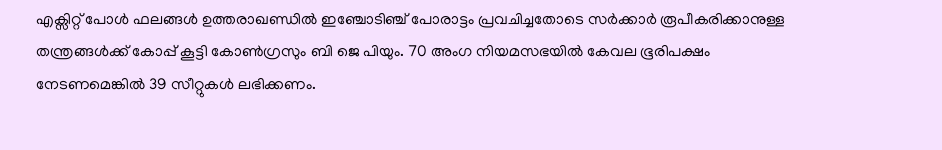എക്സിറ്റ് പോൾ ഫലങ്ങൾ ഉത്തരാഖണ്ഡിൽ ഇഞ്ചോടിഞ്ച് പോരാട്ടം പ്രവചിച്ചതോടെ സർക്കാർ രൂപീകരിക്കാനുള്ള തന്ത്രങ്ങൾക്ക് കോപ്പ് കൂട്ടി കോൺഗ്രസും ബി ജെ പിയും. 70 അംഗ നിയമസഭയിൽ കേവല ഭൂരിപക്ഷം നേടണമെങ്കിൽ 39 സീറ്റുകൾ ലഭിക്കണം.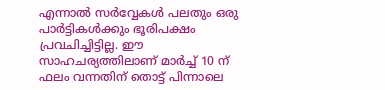എന്നാൽ സർവ്വേകൾ പലതും ഒരു പാർട്ടികൾക്കും ഭൂരിപക്ഷം പ്രവചിച്ചിട്ടില്ല. ഈ സാഹചര്യത്തിലാണ് മാർച്ച് 10 ന് ഫലം വന്നതിന് തൊട്ട് പിന്നാലെ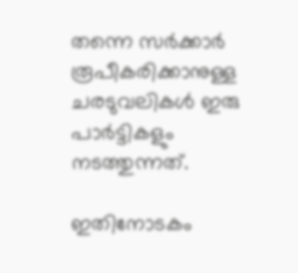തന്നെ സർക്കാർ രൂപീകരിക്കാനുള്ള ചരടുവലികൾ ഇരു പാർട്ടികളും നടത്തുന്നത്.

ഇതിനോടകം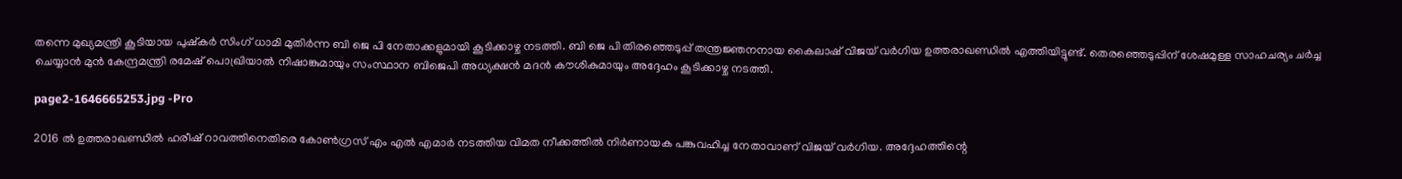തന്നെ മുഖ്യമന്ത്രി കൂടിയായ പുഷ്കർ സിംഗ് ധാമി മുതിർന്ന ബി ജെ പി നേതാക്കളുമായി കൂടിക്കാഴ്ച നടത്തി. ബി ജെ പി തിരഞ്ഞെടുപ്പ് തന്ത്രജ്ഞനനായ കൈലാഷ് വിജയ് വർഗിയ ഉത്തരാഖണ്ഡിൽ എത്തിയിട്ടുണ്ട്. തെരഞ്ഞെടുപ്പിന് ശേഷമുള്ള സാഹചര്യം ചർച്ച ചെയ്യാൻ മുൻ കേന്ദ്രമന്ത്രി രമേഷ് പൊഖ്രിയാൽ നിഷാങ്കുമായും സംസ്ഥാന ബിജെപി അധ്യക്ഷൻ മദൻ കൗശികുമായും അദ്ദേഹം കൂടിക്കാഴ്ച നടത്തി.

page2-1646665253.jpg -Pro

2016 ൽ ഉത്തരാഖണ്ഡിൽ ഹരീഷ് റാവത്തിനെതിരെ കോൺഗ്രസ് എം എൽ എമാർ നടത്തിയ വിമത നീക്കത്തിൽ നിർണായക പങ്കുവഹിച്ച നേതാവാണ് വിജയ് വർഗിയ. അദ്ദേഹത്തിന്റെ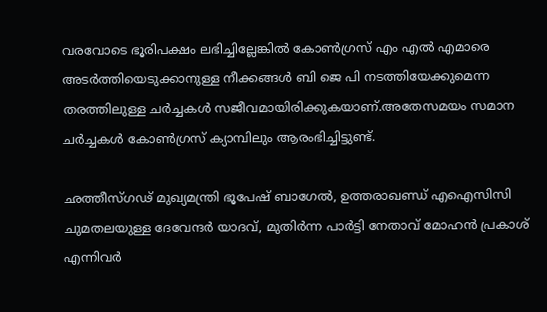വരവോടെ ഭൂരിപക്ഷം ലഭിച്ചില്ലേങ്കിൽ കോൺഗ്രസ് എം എൽ എമാരെ അടർത്തിയെടുക്കാനുള്ള നീക്കങ്ങൾ ബി ജെ പി നടത്തിയേക്കുമെന്ന തരത്തിലുള്ള ചർച്ചകൾ സജീവമായിരിക്കുകയാണ്.അതേസമയം സമാന ചർച്ചകൾ കോൺഗ്രസ് ക്യാമ്പിലും ആരംഭിച്ചിട്ടുണ്ട്.

ഛത്തീസ്ഗഢ് മുഖ്യമന്ത്രി ഭൂപേഷ് ബാഗേൽ, ഉത്തരാഖണ്ഡ് എഐസിസി ചുമതലയുള്ള ദേവേന്ദർ യാദവ്, മുതിർന്ന പാർട്ടി നേതാവ് മോഹൻ പ്രകാശ് എന്നിവർ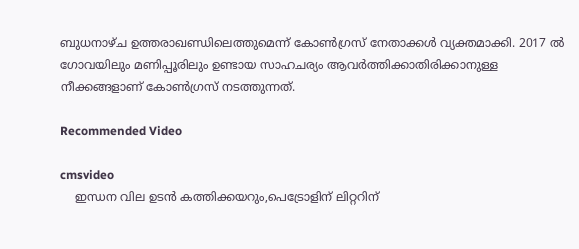ബുധനാഴ്ച ഉത്തരാഖണ്ഡിലെത്തുമെന്ന് കോൺഗ്രസ് നേതാക്കൾ വ്യക്തമാക്കി. 2017 ൽ ഗോവയിലും മണിപ്പൂരിലും ഉണ്ടായ സാഹചര്യം ആവർത്തിക്കാതിരിക്കാനുള്ള നീക്കങ്ങളാണ് കോൺഗ്രസ് നടത്തുന്നത്.

Recommended Video

cmsvideo
    ഇന്ധന വില ഉടൻ കത്തിക്കയറും,പെട്രോളിന് ലിറ്ററിന്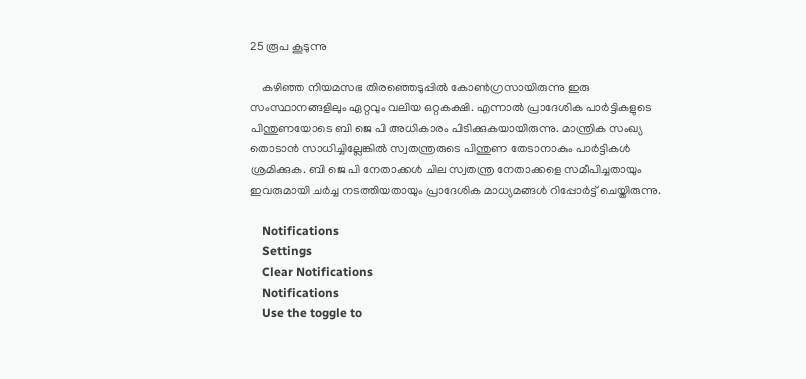25 രൂപ കൂടുന്നു

    കഴിഞ്ഞ നിയമസഭ തിരഞ്ഞെടുപ്പിൽ കോൺഗ്രസായിരുന്നു ഇരു സംസ്ഥാനങ്ങളിലും ഏറ്റവും വലിയ ഒറ്റകക്ഷി. എന്നാൽ പ്രാദേശിക പാർട്ടികളുടെ പിന്തുണയോടെ ബി ജെ പി അധികാരം പിടിക്കുകയായിരുന്നു. മാന്ത്രിക സംഖ്യ തൊടാൻ സാധിച്ചില്ലേങ്കിൽ സ്വതന്ത്രരുടെ പിന്തുണ തേടാനാകും പാർട്ടികൾ ശ്രമിക്കുക. ബി ജെ പി നേതാക്കൾ ചില സ്വതന്ത്ര നേതാക്കളെ സമീപിച്ചതായും ഇവരുമായി ചർച്ച നടത്തിയതായും പ്രാദേശിക മാധ്യമങ്ങൾ റിപ്പോർട്ട് ചെയ്തിരുന്നു.

    Notifications
    Settings
    Clear Notifications
    Notifications
    Use the toggle to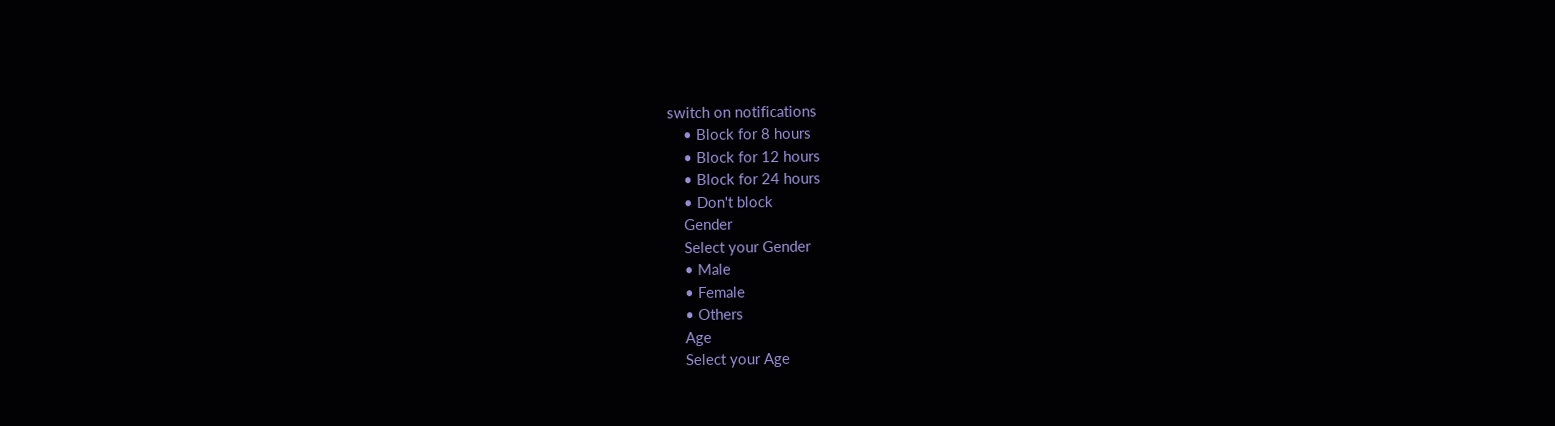switch on notifications
    • Block for 8 hours
    • Block for 12 hours
    • Block for 24 hours
    • Don't block
    Gender
    Select your Gender
    • Male
    • Female
    • Others
    Age
    Select your Age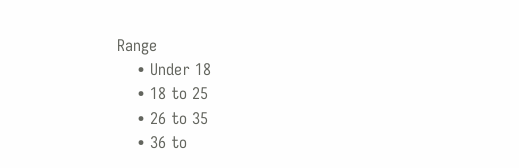Range
    • Under 18
    • 18 to 25
    • 26 to 35
    • 36 to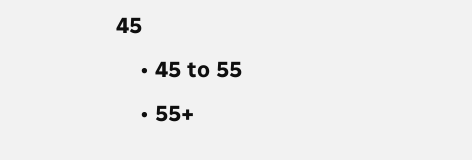45
    • 45 to 55
    • 55+